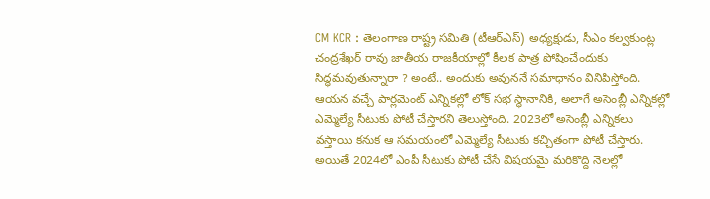CM KCR : తెలంగాణ రాష్ట్ర సమితి (టీఆర్ఎస్) అధ్యక్షుడు, సీఎం కల్వకుంట్ల చంద్రశేఖర్ రావు జాతీయ రాజకీయాల్లో కీలక పాత్ర పోషించేందుకు సిద్ధమవుతున్నారా ? అంటే.. అందుకు అవుననే సమాధానం వినిపిస్తోంది. ఆయన వచ్చే పార్లమెంట్ ఎన్నికల్లో లోక్ సభ స్థానానికి, అలాగే అసెంబ్లీ ఎన్నికల్లో ఎమ్మెల్యే సీటుకు పోటీ చేస్తారని తెలుస్తోంది. 2023లో అసెంబ్లీ ఎన్నికలు వస్తాయి కనుక ఆ సమయంలో ఎమ్మెల్యే సీటుకు కచ్చితంగా పోటీ చేస్తారు. అయితే 2024లో ఎంపీ సీటుకు పోటీ చేసే విషయమై మరికొద్ది నెలల్లో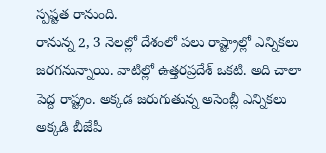స్పష్టత రానుంది.
రానున్న 2, 3 నెలల్లో దేశంలో పలు రాష్ట్రాల్లో ఎన్నికలు జరగనున్నాయి. వాటిల్లో ఉత్తరప్రదేశ్ ఒకటి. అది చాలా పెద్ద రాష్ట్రం. అక్కడ జరుగుతున్న అసెంబ్లీ ఎన్నికలు అక్కడి బీజేపీ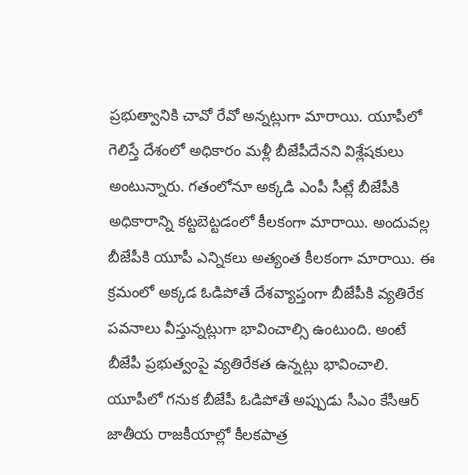ప్రభుత్వానికి చావో రేవో అన్నట్లుగా మారాయి. యూపీలో గెలిస్తే దేశంలో అధికారం మళ్లీ బీజేపీదేనని విశ్లేషకులు అంటున్నారు. గతంలోనూ అక్కడి ఎంపీ సీట్లే బీజేపీకి అధికారాన్ని కట్టబెట్టడంలో కీలకంగా మారాయి. అందువల్ల బీజేపీకి యూపీ ఎన్నికలు అత్యంత కీలకంగా మారాయి. ఈ క్రమంలో అక్కడ ఓడిపోతే దేశవ్యాప్తంగా బీజేపీకి వ్యతిరేక పవనాలు వీస్తున్నట్లుగా భావించాల్సి ఉంటుంది. అంటే బీజేపీ ప్రభుత్వంపై వ్యతిరేకత ఉన్నట్లు భావించాలి.
యూపీలో గనుక బీజేపీ ఓడిపోతే అప్పుడు సీఎం కేసీఆర్ జాతీయ రాజకీయాల్లో కీలకపాత్ర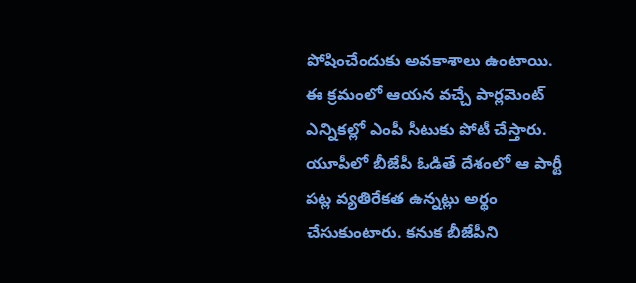పోషించేందుకు అవకాశాలు ఉంటాయి. ఈ క్రమంలో ఆయన వచ్చే పార్లమెంట్ ఎన్నికల్లో ఎంపీ సీటుకు పోటీ చేస్తారు. యూపీలో బీజేపీ ఓడితే దేశంలో ఆ పార్టీ పట్ల వ్యతిరేకత ఉన్నట్లు అర్థం చేసుకుంటారు. కనుక బీజేపీని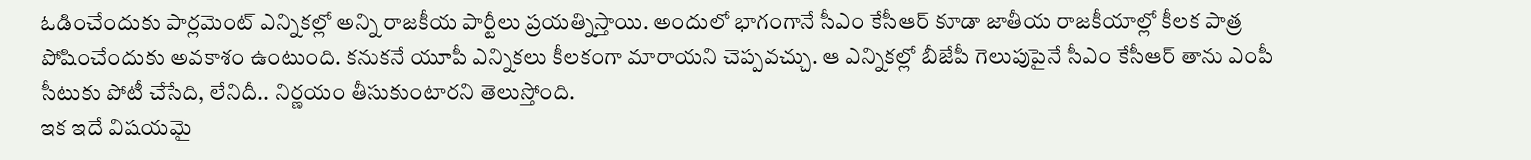ఓడించేందుకు పార్లమెంట్ ఎన్నికల్లో అన్ని రాజకీయ పార్టీలు ప్రయత్నిస్తాయి. అందులో భాగంగానే సీఎం కేసీఆర్ కూడా జాతీయ రాజకీయాల్లో కీలక పాత్ర పోషించేందుకు అవకాశం ఉంటుంది. కనుకనే యూపీ ఎన్నికలు కీలకంగా మారాయని చెప్పవచ్చు. ఆ ఎన్నికల్లో బీజేపీ గెలుపుపైనే సీఎం కేసీఆర్ తాను ఎంపీ సీటుకు పోటీ చేసేది, లేనిదీ.. నిర్ణయం తీసుకుంటారని తెలుస్తోంది.
ఇక ఇదే విషయమై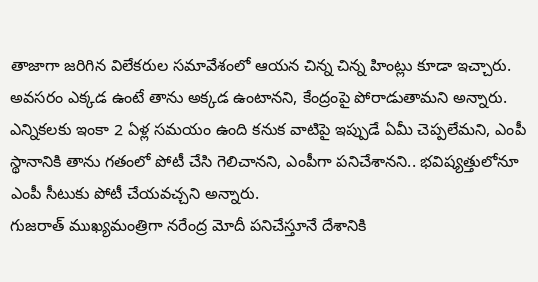తాజాగా జరిగిన విలేకరుల సమావేశంలో ఆయన చిన్న చిన్న హింట్లు కూడా ఇచ్చారు. అవసరం ఎక్కడ ఉంటే తాను అక్కడ ఉంటానని, కేంద్రంపై పోరాడుతామని అన్నారు. ఎన్నికలకు ఇంకా 2 ఏళ్ల సమయం ఉంది కనుక వాటిపై ఇప్పుడే ఏమీ చెప్పలేమని, ఎంపీ స్థానానికి తాను గతంలో పోటీ చేసి గెలిచానని, ఎంపీగా పనిచేశానని.. భవిష్యత్తులోనూ ఎంపీ సీటుకు పోటీ చేయవచ్చని అన్నారు.
గుజరాత్ ముఖ్యమంత్రిగా నరేంద్ర మోదీ పనిచేస్తూనే దేశానికి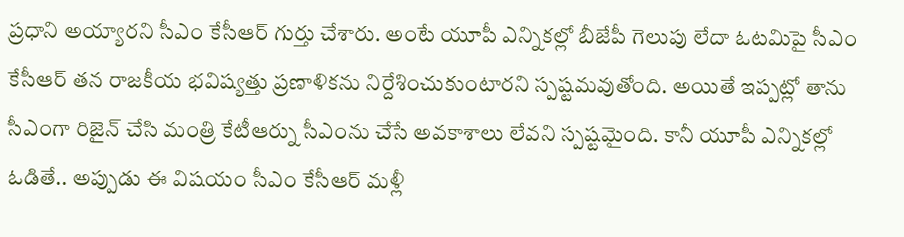ప్రధాని అయ్యారని సీఎం కేసీఆర్ గుర్తు చేశారు. అంటే యూపీ ఎన్నికల్లో బీజేపీ గెలుపు లేదా ఓటమిపై సీఎం కేసీఆర్ తన రాజకీయ భవిష్యత్తు ప్రణాళికను నిర్దేశించుకుంటారని స్పష్టమవుతోంది. అయితే ఇప్పట్లో తాను సీఎంగా రిజైన్ చేసి మంత్రి కేటీఆర్ను సీఎంను చేసే అవకాశాలు లేవని స్పష్టమైంది. కానీ యూపీ ఎన్నికల్లో ఓడితే.. అప్పుడు ఈ విషయం సీఎం కేసీఆర్ మళ్లీ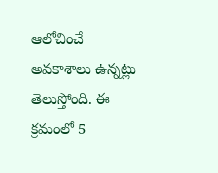ఆలోచించే అవకాశాలు ఉన్నట్లు తెలుస్తోంది. ఈ క్రమంలో 5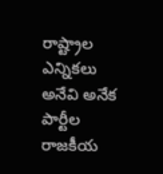రాష్ట్రాల ఎన్నికలు అనేవి అనేక పార్టీల రాజకీయ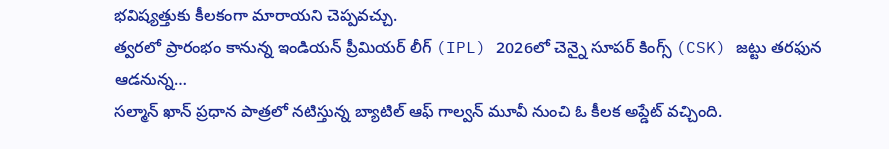భవిష్యత్తుకు కీలకంగా మారాయని చెప్పవచ్చు.
త్వరలో ప్రారంభం కానున్న ఇండియన్ ప్రీమియర్ లీగ్ (IPL) 2026లో చెన్నై సూపర్ కింగ్స్ (CSK) జట్టు తరఫున ఆడనున్న…
సల్మాన్ ఖాన్ ప్రధాన పాత్రలో నటిస్తున్న బ్యాటిల్ ఆఫ్ గాల్వన్ మూవీ నుంచి ఓ కీలక అప్డేట్ వచ్చింది.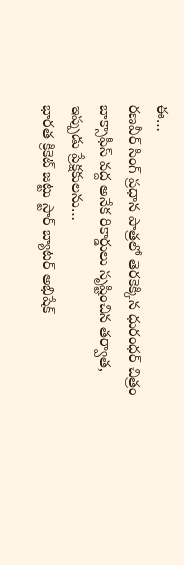ఈ…
రణవీర్ సింగ్ ప్రధాన పాత్రలో తెరకెక్కిన ధురంధర్ చిత్రం బాక్సాఫీస్ వద్ద అనేక రికార్డులు సృష్టించిన తర్వాత, ఇప్పుడు ప్రేక్షకులను…
భారత క్రికెట్ జట్టు స్టార్ బ్యాటర్ అభిషేక్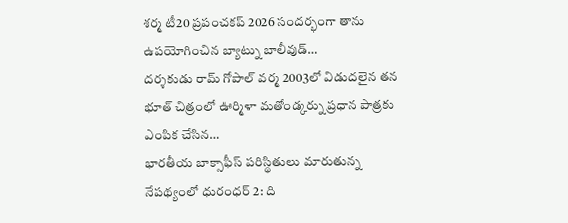శర్మ టీ20 ప్రపంచకప్ 2026 సందర్భంగా తాను ఉపయోగించిన బ్యాట్ను బాలీవుడ్…
దర్శకుడు రామ్ గోపాల్ వర్మ 2003లో విడుదలైన తన భూత్ చిత్రంలో ఊర్మిళా మతోండ్కర్ను ప్రధాన పాత్రకు ఎంపిక చేసిన…
భారతీయ బాక్సాఫీస్ పరిస్థితులు మారుతున్న నేపథ్యంలో ధురంధర్ 2: ది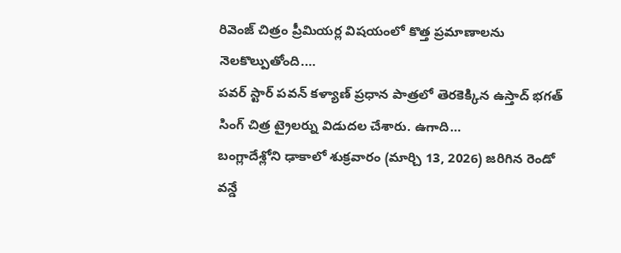రివెంజ్ చిత్రం ప్రీమియర్ల విషయంలో కొత్త ప్రమాణాలను నెలకొల్పుతోంది.…
పవర్ స్టార్ పవన్ కళ్యాణ్ ప్రధాన పాత్రలో తెరకెక్కిన ఉస్తాద్ భగత్ సింగ్ చిత్ర ట్రైలర్ను విడుదల చేశారు. ఉగాది…
బంగ్లాదేశ్లోని ఢాకాలో శుక్రవారం (మార్చి 13, 2026) జరిగిన రెండో వన్డే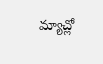మ్యాచ్లో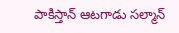పాకిస్తాన్ ఆటగాడు సల్మాన్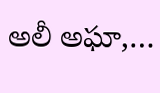అలీ అఘా,…